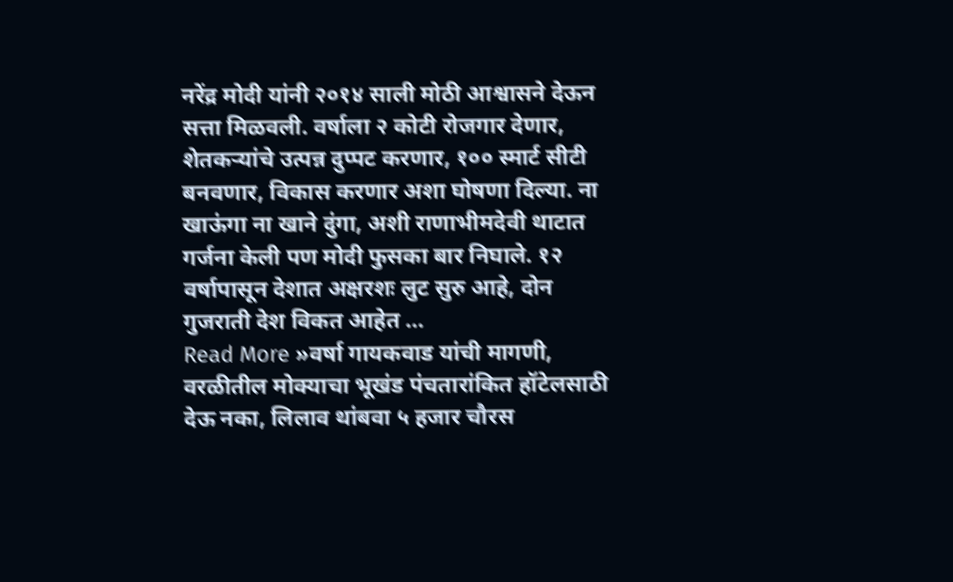नरेंद्र मोदी यांनी २०१४ साली मोठी आश्वासने देऊन सत्ता मिळवली. वर्षाला २ कोटी रोजगार देणार, शेतकऱ्यांचे उत्पन्न दुप्पट करणार, १०० स्मार्ट सीटी बनवणार, विकास करणार अशा घोषणा दिल्या. ना खाऊंगा ना खाने दुंगा, अशी राणाभीमदेवी थाटात गर्जना केली पण मोदी फुसका बार निघाले. १२ वर्षापासून देशात अक्षरशः लुट सुरु आहे, दोन गुजराती देश विकत आहेत …
Read More »वर्षा गायकवाड यांची मागणी, वरळीतील मोक्याचा भूखंड पंचतारांकित हॉटेलसाठी देऊ नका, लिलाव थांबवा ५ हजार चौरस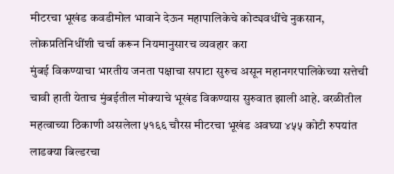मीटरचा भूखंड कवडीमोल भावाने देऊन महापालिकेचे कोट्यवधींचे नुकसान, लोकप्रतिनिधींशी चर्चा करून नियमानुसारच व्यवहार करा
मुंबई विकण्याचा भारतीय जनता पक्षाचा सपाटा सुरुच असून महानगरपालिकेच्या सत्तेची चावी हाती येताच मुंबईतील मोक्याचे भूखंड विकण्यास सुरुवात झाली आहे. वरळीतील महत्वाच्या ठिकाणी असलेला ५१६६ चौरस मीटरचा भूखंड अवघ्या ४५५ कोटी रुपयांत लाडक्या बिल्डरचा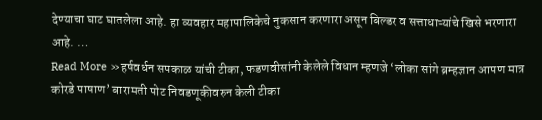देण्याचा घाट घातलेला आहे. हा व्यवहार महापालिकेचे नुकसान करणारा असून बिल्डर व सत्ताधाऱ्यांचे खिसे भरणारा आहे. …
Read More »हर्षवर्धन सपकाळ यांची टीका, फडणवीसांनी केलेले विधान म्हणजे ‘लोका सांगे ब्रम्हज्ञान आपण मात्र कोरडे पाषाण’ बारामती पोट निवडणूकीवरुन केली टीका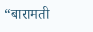“बारामती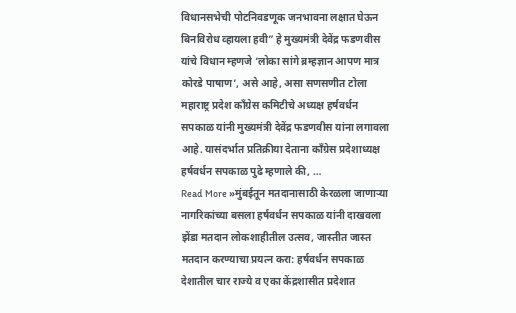विधानसभेची पोटनिवडणूक जनभावना लक्षात घेऊन बिनविरोध व्हायला हवी” हे मुख्यमंत्री देवेंद्र फडणवीस यांचे विधान म्हणजे ‘लोका सांगे ब्रम्हज्ञान आपण मात्र कोरडे पाषाण’, असे आहे, असा सणसणीत टोला महाराष्ट्र प्रदेश काँग्रेस कमिटीचे अध्यक्ष हर्षवर्धन सपकाळ यांनी मुख्यमंत्री देवेंद्र फडणवीस यांना लगावला आहे. यासंदर्भात प्रतिक्रीया देताना काँग्रेस प्रदेशाध्यक्ष हर्षवर्धन सपकाळ पुढे म्हणाले की, …
Read More »मुंबईतून मतदानासाठी केरळला जाणाऱ्या नागरिकांच्या बसला हर्षवर्धन सपकाळ यांनी दाखवला झेंडा मतदान लोकशाहीतील उत्सव, जास्तीत जास्त मतदान करण्याचा प्रयत्न करा: हर्षवर्धन सपकाळ
देशातील चार राज्ये व एका केंद्रशासीत प्रदेशात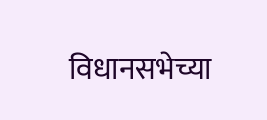विधानसभेच्या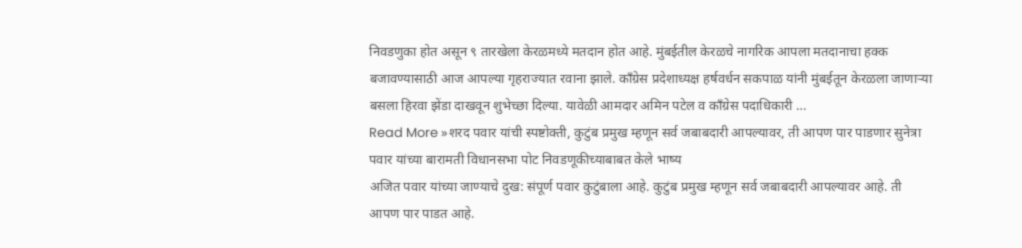निवडणुका होत असून ९ तारखेला केरळमध्ये मतदान होत आहे. मुंबईतील केरळचे नागरिक आपला मतदानाचा हक्क बजावण्यासाठी आज आपल्या गृहराज्यात रवाना झाले. काँग्रेस प्रदेशाध्यक्ष हर्षवर्धन सकपाळ यांनी मुंबईतून केरळला जाणाऱ्या बसला हिरवा झेंडा दाखवून शुभेच्छा दिल्या. यावेळी आमदार अमिन पटेल व काँग्रेस पदाधिकारी …
Read More »शरद पवार यांची स्पष्टोक्ती, कुटुंब प्रमुख म्हणून सर्व जबाबदारी आपल्यावर, ती आपण पार पाडणार सुनेत्रा पवार यांच्या बारामती विधानसभा पोट निवडणूकीच्याबाबत केले भाष्य
अजित पवार यांच्या जाण्याचे दुख: संपूर्ण पवार कुटुंबाला आहे. कुटुंब प्रमुख म्हणून सर्व जबाबदारी आपल्यावर आहे. ती आपण पार पाडत आहे.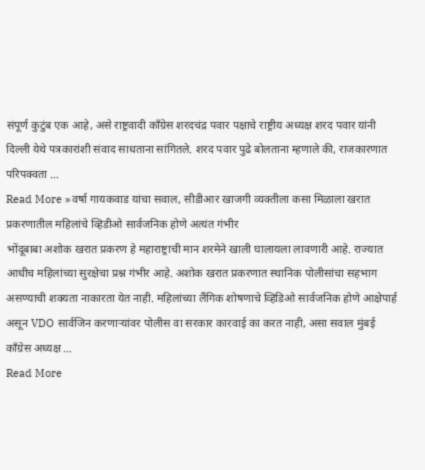संपूर्ण कुटुंब एक आहे, असे राष्ट्रवादी काँग्रेस शरदचंद्र पवार पक्षाचे राष्ट्रीय अध्यक्ष शरद पवार यांनी दिल्ली येथे पत्रकारांशी संवाद साधताना सांगितले. शरद पवार पुढे बोलताना म्हणाले की, राजकारणात परिपक्वता …
Read More »वर्षा गायकवाड यांचा सवाल, सीडीआर खाजगी व्यक्तीला कसा मिळाला खरात प्रकरणातील महिलांचे व्हिडीओ सार्वजनिक होणे अत्यंत गंभीर
भोंदूबाबा अशोक खरात प्रकरण हे महाराष्ट्राची मान शरमेने खाली घालायला लावणारी आहे. राज्यात आधीच महिलांच्या सुरक्षेचा प्रश्न गंभीर आहे. अशोक खरात प्रकरणात स्थानिक पोलीसांचा सहभाग असण्याची शक्यता नाकारता येत नाही. महिलांच्या लैंगिक शोषणाचे व्हिडिओ सार्वजनिक होणे आक्षेपार्ह असून VDO सार्वजिन करणाऱ्यांवर पोलीस वा सरकार कारवाई का करत नाही, असा सवाल मुंबई काँग्रेस अध्यक्ष …
Read More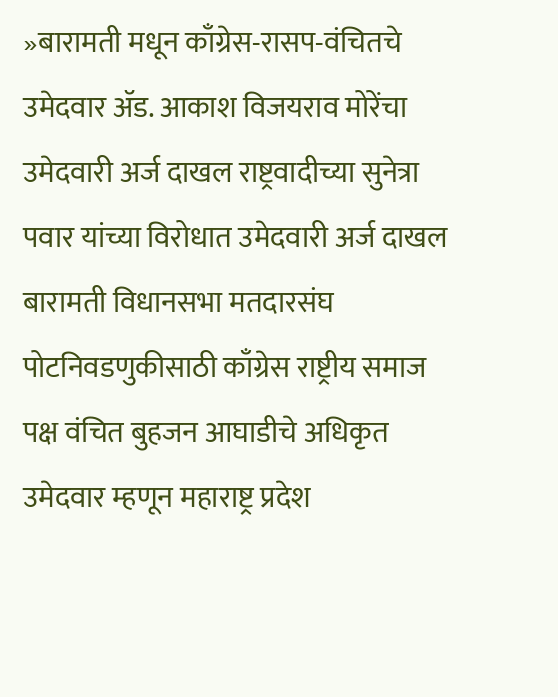»बारामती मधून काँग्रेस-रासप-वंचितचे उमेदवार ॲड. आकाश विजयराव मोरेंचा उमेदवारी अर्ज दाखल राष्ट्रवादीच्या सुनेत्रा पवार यांच्या विरोधात उमेदवारी अर्ज दाखल
बारामती विधानसभा मतदारसंघ पोटनिवडणुकीसाठी काँग्रेस राष्ट्रीय समाज पक्ष वंचित बुहजन आघाडीचे अधिकृत उमेदवार म्हणून महाराष्ट्र प्रदेश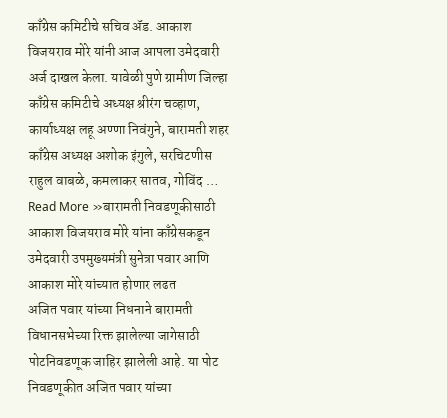काँग्रेस कमिटीचे सचिव ॲड. आकाश विजयराव मोरे यांनी आज आपला उमेदवारी अर्ज दाखल केला. यावेळी पुणे ग्रामीण जिल्हा काँग्रेस कमिटीचे अध्यक्ष श्रीरंग चव्हाण, कार्याध्यक्ष लहू अण्णा निवंगुने, बारामती शहर काँग्रेस अध्यक्ष अशोक इंगुले, सरचिटणीस राहुल वाबळे, कमलाकर सातव, गोविंद …
Read More »बारामती निवडणूकीसाठी आकाश विजयराव मोरे यांना काँग्रेसकडून उमेदवारी उपमुख्यमंत्री सुनेत्रा पवार आणि आकाश मोरे यांच्यात होणार लढत
अजित पवार यांच्या निधनाने बारामती विधानसभेच्या रिक्त झालेल्या जागेसाठी पोटनिवडणूक जाहिर झालेली आहे. या पोट निवडणूकीत अजित पवार यांच्या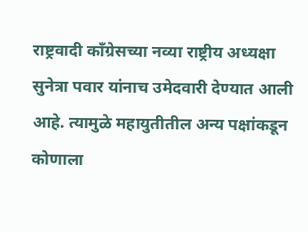राष्ट्रवादी काँग्रेसच्या नव्या राष्ट्रीय अध्यक्षा सुनेत्रा पवार यांनाच उमेदवारी देण्यात आली आहे. त्यामुळे महायुतीतील अन्य पक्षांकडून कोणाला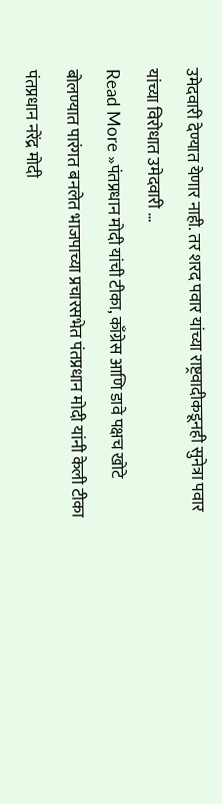उमेदवारी देण्यात येणार नाही. तर शरद पवार यांच्या राष्ट्रवादीकडूनही सुनेत्रा पवार यांच्या विरोधात उमेदवारी …
Read More »पंतप्रधान मोदी यांची टीका, काँग्रेस आणि डावे पक्षच खोटे बोलण्यात पारंगत बनलेत भाजपाच्या प्रचारसभेत पंतप्रधान मोदी यांनी केली टीका
पंतप्रधान नरेंद्र मोदी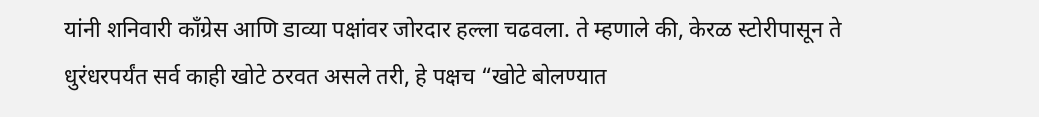यांनी शनिवारी काँग्रेस आणि डाव्या पक्षांवर जोरदार हल्ला चढवला. ते म्हणाले की, केरळ स्टोरीपासून ते धुरंधरपर्यंत सर्व काही खोटे ठरवत असले तरी, हे पक्षच “खोटे बोलण्यात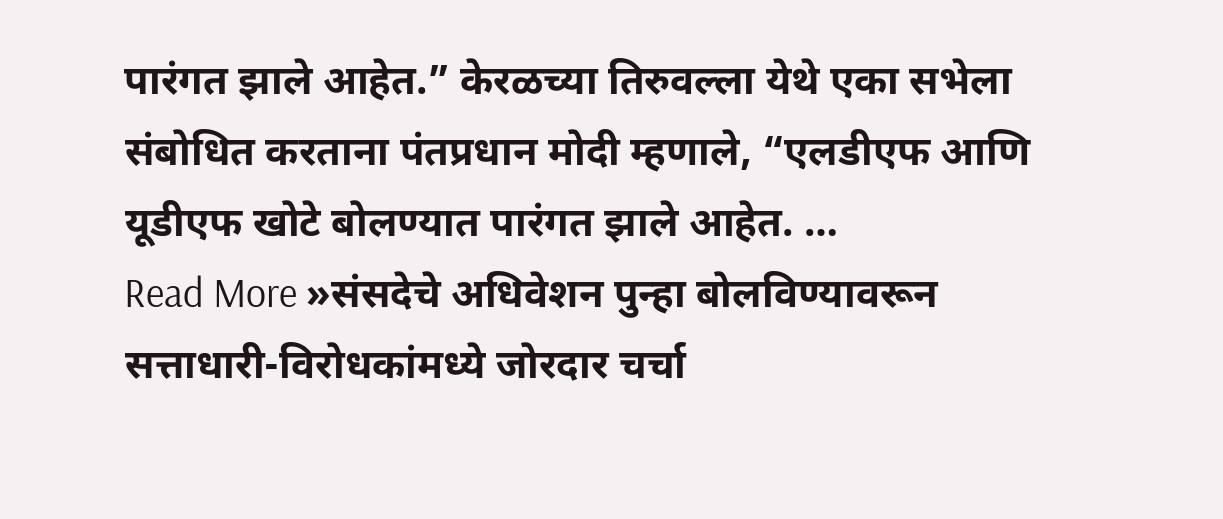पारंगत झाले आहेत.” केरळच्या तिरुवल्ला येथे एका सभेला संबोधित करताना पंतप्रधान मोदी म्हणाले, “एलडीएफ आणि यूडीएफ खोटे बोलण्यात पारंगत झाले आहेत. …
Read More »संसदेचे अधिवेशन पुन्हा बोलविण्यावरून सत्ताधारी-विरोधकांमध्ये जोरदार चर्चा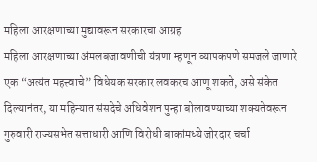महिला आरक्षणाच्या मुद्यावरून सरकारचा आग्रह
महिला आरक्षणाच्या अंमलबजावणीची यंत्रणा म्हणून व्यापकपणे समजले जाणारे एक “अत्यंत महत्त्वाचे” विधेयक सरकार लवकरच आणू शकते, असे संकेत दिल्यानंतर, या महिन्यात संसदेचे अधिवेशन पुन्हा बोलावण्याच्या शक्यतेवरून गुरुवारी राज्यसभेत सत्ताधारी आणि विरोधी बाकांमध्ये जोरदार चर्चा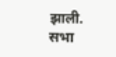झाली. सभा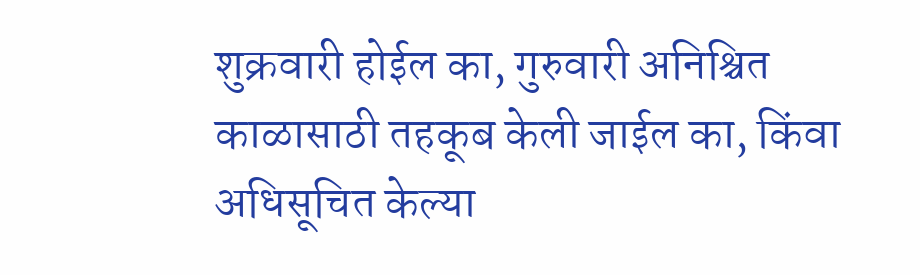शुक्रवारी होईल का, गुरुवारी अनिश्चित काळासाठी तहकूब केली जाईल का, किंवा अधिसूचित केल्या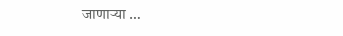जाणाऱ्या …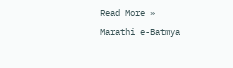Read More »
Marathi e-Batmya